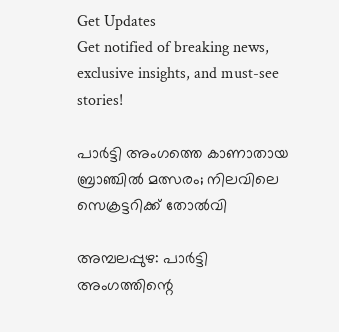Get Updates
Get notified of breaking news, exclusive insights, and must-see stories!

പാര്‍ട്ടി അംഗത്തെ കാണാതായ ബ്രാഞ്ചില്‍ മത്സരം; നിലവിലെ സെക്രട്ടറിക്ക് തോല്‍വി

അമ്പലപ്പുഴ: പാര്‍ട്ടി അംഗത്തിന്റെ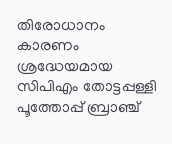തിരോധാനം കാരണം ശ്രദ്ധേയമായ സിപിഎം തോട്ടപ്പള്ളി പൂത്തോപ്പ് ബ്രാഞ്ച്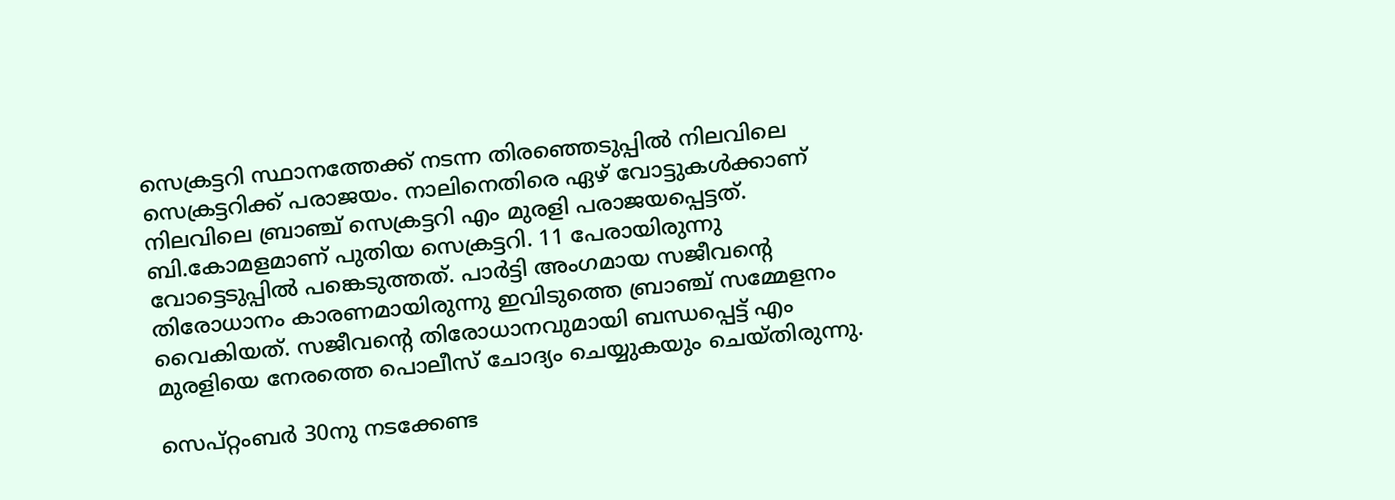സെക്രട്ടറി സ്ഥാനത്തേക്ക് നടന്ന തിരഞ്ഞെടുപ്പില്‍ നിലവിലെ സെക്രട്ടറിക്ക് പരാജയം. നാലിനെതിരെ ഏഴ് വോട്ടുകള്‍ക്കാണ് നിലവിലെ ബ്രാഞ്ച് സെക്രട്ടറി എം മുരളി പരാജയപ്പെട്ടത്. ബി.കോമളമാണ് പുതിയ സെക്രട്ടറി. 11 പേരായിരുന്നു വോട്ടെടുപ്പില്‍ പങ്കെടുത്തത്. പാര്‍ട്ടി അംഗമായ സജീവന്റെ തിരോധാനം കാരണമായിരുന്നു ഇവിടുത്തെ ബ്രാഞ്ച് സമ്മേളനം വൈകിയത്. സജീവന്റെ തിരോധാനവുമായി ബന്ധപ്പെട്ട് എം മുരളിയെ നേരത്തെ പൊലീസ് ചോദ്യം ചെയ്യുകയും ചെയ്തിരുന്നു.

സെപ്റ്റംബർ 30നു നടക്കേണ്ട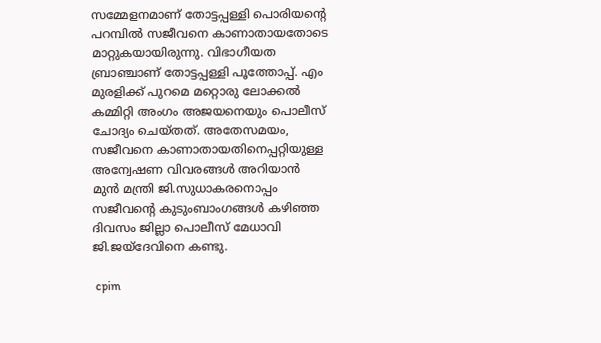സമ്മേളനമാണ് തോട്ടപ്പള്ളി പൊരിയന്റെ പറമ്പിൽ സജീവനെ കാണാതായതോടെ മാറ്റുകയായിരുന്നു. വിഭാഗീയത ബ്രാഞ്ചാണ് തോട്ടപ്പള്ളി പൂത്തോപ്പ്. എം മുരളിക്ക് പുറമെ മറ്റൊരു ലോക്കൽ കമ്മിറ്റി അംഗം അജയനെയും പൊലീസ് ചോദ്യം ചെയ്തത്. അതേസമയം, സജീവനെ കാണാതായതിനെപ്പറ്റിയുള്ള അന്വേഷണ വിവരങ്ങൾ അറിയാൻ മുൻ മന്ത്രി ജി.സുധാകരനൊപ്പം സജീവന്റെ കുടുംബാംഗങ്ങള്‍ കഴിഞ്ഞ ദിവസം ജില്ലാ പൊലീസ് മേധാവി ജി.ജയ്ദേവിനെ കണ്ടു.

 cpim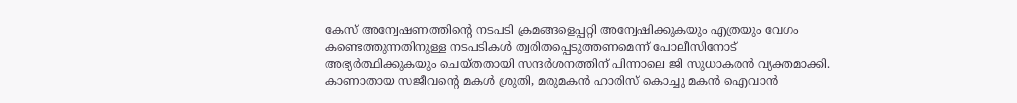കേസ് അന്വേഷണത്തിന്റെ നടപടി ക്രമങ്ങളെപ്പറ്റി അന്വേഷിക്കുകയും എത്രയും വേഗം കണ്ടെത്തുന്നതിനുള്ള നടപടികള്‍ ത്വരിതപ്പെടുത്തണമെന്ന് പോലീസിനോട് അഭ്യര്‍ത്ഥിക്കുകയും ചെയ്തതായി സന്ദര്‍ശനത്തിന് പിന്നാലെ ജി സുധാകരന്‍ വ്യക്തമാക്കി. കാണാതായ സജീവന്‍റെ മകള്‍ ശ്രുതി, മരുമകന്‍ ഹാരിസ് കൊച്ചു മകന്‍ ഐവാന്‍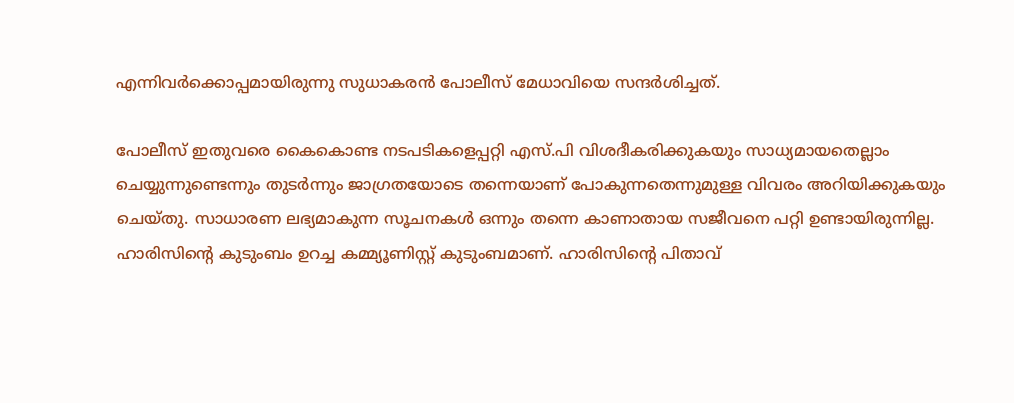എന്നിവര്‍ക്കൊപ്പമായിരുന്നു സുധാകരന്‍ പോലീസ് മേധാവിയെ സന്ദര്‍ശിച്ചത്.

പോലീസ് ഇതുവരെ കൈകൊണ്ട നടപടികളെപ്പറ്റി എസ്.പി വിശദീകരിക്കുകയും സാധ്യമായതെല്ലാം ചെയ്യുന്നുണ്ടെന്നും തുടര്‍ന്നും ജാഗ്രതയോടെ തന്നെയാണ് പോകുന്നതെന്നുമുള്ള വിവരം അറിയിക്കുകയും ചെയ്തു. സാധാരണ ലഭ്യമാകുന്ന സൂചനകള്‍ ഒന്നും തന്നെ കാണാതായ സജീവനെ പറ്റി ഉണ്ടായിരുന്നില്ല. ഹാരിസിന്‍റെ കുടുംബം ഉറച്ച കമ്മ്യൂണിസ്റ്റ് കുടുംബമാണ്. ഹാരിസിൻ്റെ പിതാവ്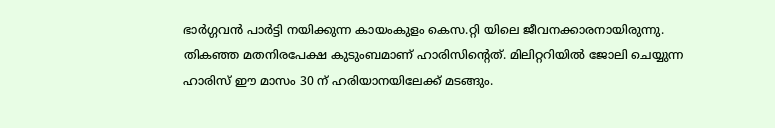ഭാര്‍ഗ്ഗവന്‍ പാര്‍ട്ടി നയിക്കുന്ന കായംകുളം കെസ.റ്റി യിലെ ജീവനക്കാരനായിരുന്നു. തികഞ്ഞ മതനിരപേക്ഷ കുടുംബമാണ് ഹാരിസിന്‍റെത്. മിലിറ്ററിയില്‍ ജോലി ചെയ്യുന്ന ഹാരിസ് ഈ മാസം 30 ന് ഹരിയാനയിലേക്ക് മടങ്ങും.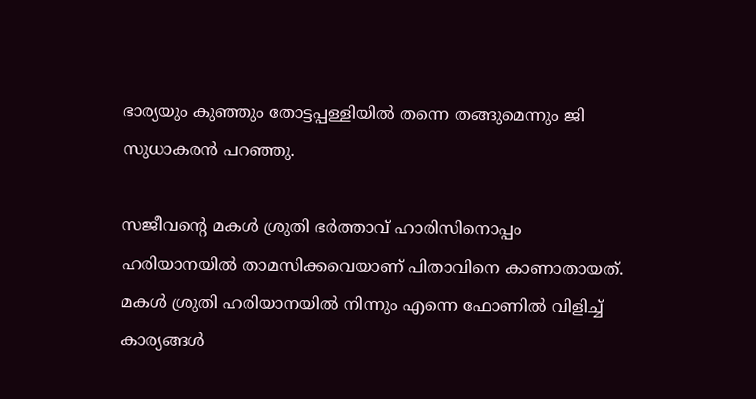ഭാര്യയും കുഞ്ഞും തോട്ടപ്പള്ളിയില്‍ തന്നെ തങ്ങുമെന്നും ജി സുധാകരന്‍ പറഞ്ഞു.

സജീവന്‍റെ മകള്‍ ശ്രുതി ഭര്‍ത്താവ് ഹാരിസിനൊപ്പം ഹരിയാനയില്‍ താമസിക്കവെയാണ് പിതാവിനെ കാണാതായത്. മകൾ ശ്രുതി ഹരിയാനയില്‍ നിന്നും എന്നെ ഫോണില്‍ വിളിച്ച് കാര്യങ്ങള്‍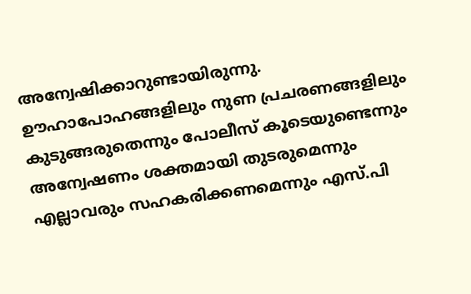അന്വേഷിക്കാറുണ്ടായിരുന്നു. ഊഹാപോഹങ്ങളിലും നുണ പ്രചരണങ്ങളിലും കുടുങ്ങരുതെന്നും പോലീസ് കൂടെയുണ്ടെന്നും അന്വേഷണം ശക്തമായി തുടരുമെന്നും എല്ലാവരും സഹകരിക്കണമെന്നും എസ്.പി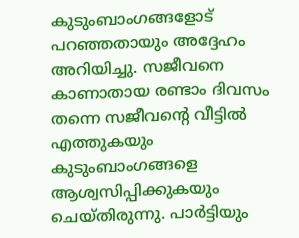കുടുംബാംഗങ്ങളോട് പറഞ്ഞതായും അദ്ദേഹം അറിയിച്ചു. സജീവനെ കാണാതായ രണ്ടാം ദിവസം തന്നെ സജീവന്‍റെ വീട്ടില്‍ എത്തുകയും കുടുംബാംഗങ്ങളെ ആശ്വസിപ്പിക്കുകയും ചെയ്തിരുന്നു. പാര്‍ട്ടിയും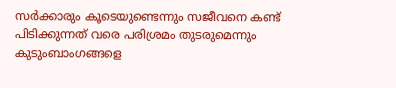സര്‍ക്കാരും കൂടെയുണ്ടെന്നും സജീവനെ കണ്ട് പിടിക്കുന്നത് വരെ പരിശ്രമം തുടരുമെന്നും കുടുംബാംഗങ്ങളെ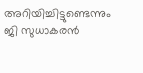അറിയിച്ചിട്ടുണ്ടെന്നും ജി സുധാകരന്‍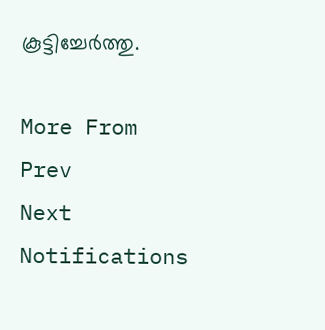കൂട്ടിച്ചേര്‍ത്തു.

More From
Prev
Next
Notifications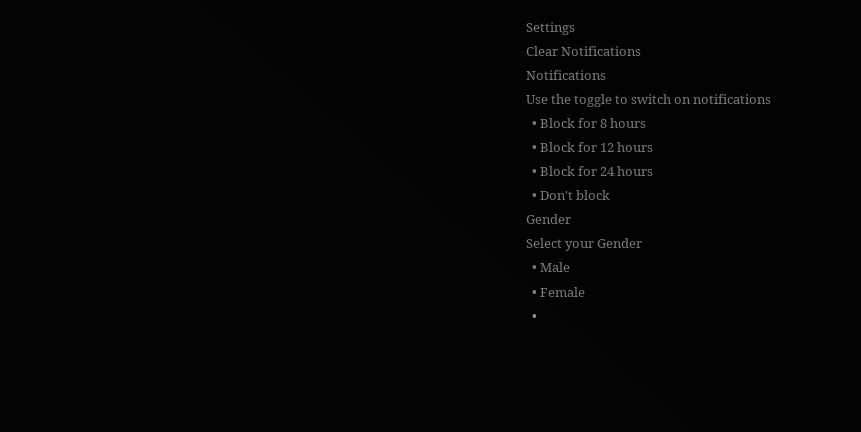Settings
Clear Notifications
Notifications
Use the toggle to switch on notifications
  • Block for 8 hours
  • Block for 12 hours
  • Block for 24 hours
  • Don't block
Gender
Select your Gender
  • Male
  • Female
  •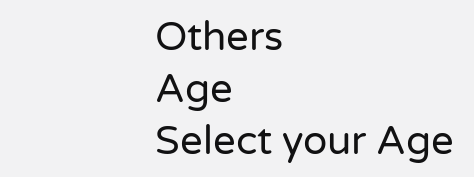Others
Age
Select your Age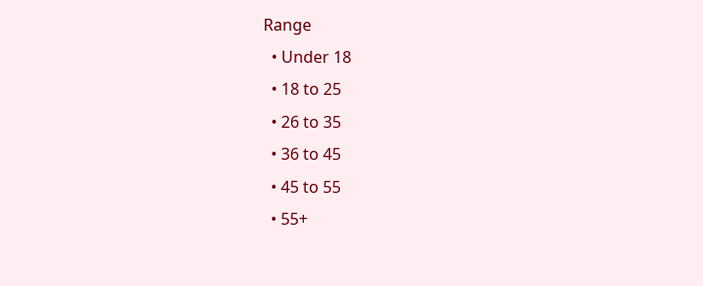Range
  • Under 18
  • 18 to 25
  • 26 to 35
  • 36 to 45
  • 45 to 55
  • 55+